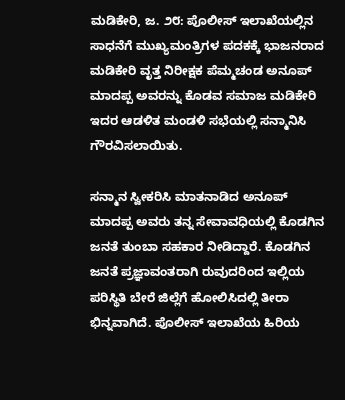ಮಡಿಕೇರಿ, ಜ. ೨೮: ಪೊಲೀಸ್ ಇಲಾಖೆಯಲ್ಲಿನ ಸಾಧನೆಗೆ ಮುಖ್ಯಮಂತ್ರಿಗಳ ಪದಕಕ್ಕೆ ಭಾಜನರಾದ ಮಡಿಕೇರಿ ವೃತ್ತ ನಿರೀಕ್ಷಕ ಪೆಮ್ಮಚಂಡ ಅನೂಪ್ ಮಾದಪ್ಪ ಅವರನ್ನು ಕೊಡವ ಸಮಾಜ ಮಡಿಕೇರಿ ಇದರ ಆಡಳಿತ ಮಂಡಳಿ ಸಭೆಯಲ್ಲಿ ಸನ್ಮಾನಿಸಿ ಗೌರವಿಸಲಾಯಿತು.

ಸನ್ಮಾನ ಸ್ವೀಕರಿಸಿ ಮಾತನಾಡಿದ ಅನೂಪ್ ಮಾದಪ್ಪ ಅವರು ತನ್ನ ಸೇವಾವಧಿಯಲ್ಲಿ ಕೊಡಗಿನ ಜನತೆ ತುಂಬಾ ಸಹಕಾರ ನೀಡಿದ್ದಾರೆ. ಕೊಡಗಿನ ಜನತೆ ಪ್ರಜ್ಞಾವಂತರಾಗಿ ರುವುದರಿಂದ ಇಲ್ಲಿಯ ಪರಿಸ್ಥಿತಿ ಬೇರೆ ಜಿಲ್ಲೆಗೆ ಹೋಲಿಸಿದಲ್ಲಿ ತೀರಾ ಭಿನ್ನವಾಗಿದೆ. ಪೊಲೀಸ್ ಇಲಾಖೆಯ ಹಿರಿಯ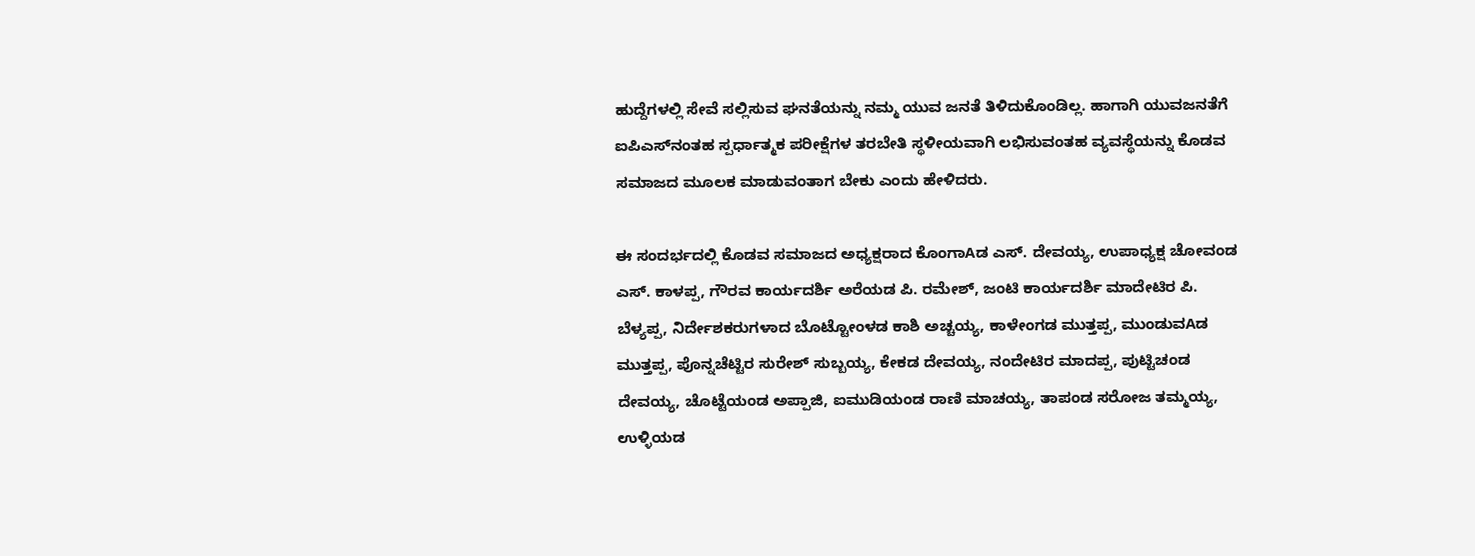ಹುದ್ದೆಗಳಲ್ಲಿ ಸೇವೆ ಸಲ್ಲಿಸುವ ಘನತೆಯನ್ನು ನಮ್ಮ ಯುವ ಜನತೆ ತಿಳಿದುಕೊಂಡಿಲ್ಲ. ಹಾಗಾಗಿ ಯುವಜನತೆಗೆ ಐಪಿಎಸ್‌ನಂತಹ ಸ್ಪರ್ಧಾತ್ಮಕ ಪರೀಕ್ಷೆಗಳ ತರಬೇತಿ ಸ್ಥಳೀಯವಾಗಿ ಲಭಿಸುವಂತಹ ವ್ಯವಸ್ಥೆಯನ್ನು ಕೊಡವ ಸಮಾಜದ ಮೂಲಕ ಮಾಡುವಂತಾಗ ಬೇಕು ಎಂದು ಹೇಳಿದರು.

ಈ ಸಂದರ್ಭದಲ್ಲಿ ಕೊಡವ ಸಮಾಜದ ಅಧ್ಯಕ್ಷರಾದ ಕೊಂಗಾAಡ ಎಸ್. ದೇವಯ್ಯ, ಉಪಾಧ್ಯಕ್ಷ ಚೋವಂಡ ಎಸ್. ಕಾಳಪ್ಪ, ಗೌರವ ಕಾರ್ಯದರ್ಶಿ ಅರೆಯಡ ಪಿ. ರಮೇಶ್, ಜಂಟಿ ಕಾರ್ಯದರ್ಶಿ ಮಾದೇಟಿರ ಪಿ. ಬೆಳ್ಯಪ್ಪ, ನಿರ್ದೇಶಕರುಗಳಾದ ಬೊಟ್ಟೋಂಳಡ ಕಾಶಿ ಅಚ್ಚಯ್ಯ, ಕಾಳೇಂಗಡ ಮುತ್ತಪ್ಪ, ಮುಂಡುವAಡ ಮುತ್ತಪ್ಪ, ಪೊನ್ನಚೆಟ್ಟಿರ ಸುರೇಶ್ ಸುಬ್ಬಯ್ಯ, ಕೇಕಡ ದೇವಯ್ಯ, ನಂದೇಟಿರ ಮಾದಪ್ಪ, ಪುಟ್ಟಿಚಂಡ ದೇವಯ್ಯ, ಚೊಟ್ಟೆಯಂಡ ಅಪ್ಪಾಜಿ, ಐಮುಡಿಯಂಡ ರಾಣಿ ಮಾಚಯ್ಯ, ತಾಪಂಡ ಸರೋಜ ತಮ್ಮಯ್ಯ, ಉಳ್ಳಿಯಡ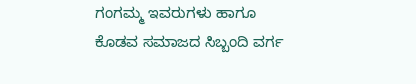ಗಂಗಮ್ಮ ಇವರುಗಳು ಹಾಗೂ ಕೊಡವ ಸಮಾಜದ ಸಿಬ್ಬಂದಿ ವರ್ಗ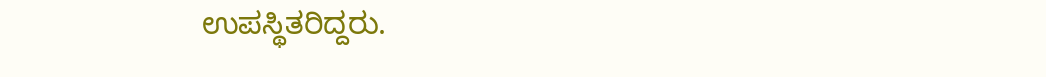ಉಪಸ್ಥಿತರಿದ್ದರು.